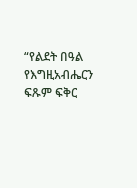“የልደት በዓል የእግዚአብሔርን ፍጹም ፍቅር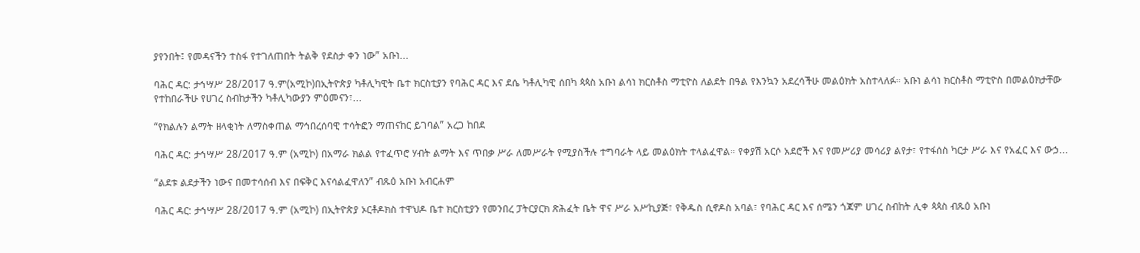ያየንበት፤ የመዳናችን ተስፋ የተገለጠበት ትልቅ የደስታ ቀን ነው” አቡነ...

ባሕር ዳር: ታኅሣሥ 28/2017 ዓ.ም(አሚኮ)በኢትዮጵያ ካቶሊካዊት ቤተ ክርስቲያን የባሕር ዳር እና ደሴ ካቶሊካዊ ሰበካ ጳጳስ አቡነ ልሳነ ክርስቶስ ማቲዮስ ለልደት በዓል የእንኳን አደረሳችሁ መልዕክት አስተላለፉ። አቡነ ልሳነ ክርስቶስ ማቲዮስ በመልዕክታቸው የተከበራችሁ የሀገረ ስብከታችን ካቶሊካውያን ምዕመናን፣...

“የክልሉን ልማት ዘላቂነት ለማስቀጠል ማኅበረሰባዊ ተሳትፎን ማጠናከር ይገባል” አረጋ ከበደ

ባሕር ዳር: ታኅሣሥ 28/2017 ዓ.ም (አሚኮ) በአማራ ክልል የተፈጥሮ ሃብት ልማት እና ጥበቃ ሥራ ለመሥራት የሚያስችሉ ተግባራት ላይ መልዕክት ተላልፈዋል። የቀያሽ አርሶ አደሮች እና የመሥሪያ መሳሪያ ልየታ፣ የተፋሰስ ካርታ ሥራ እና የአፈር እና ውኃ...

“ልደቱ ልደታችን ነውና በመተሳሰብ እና በፍቅር እናሳልፈዋለን” ብጹዕ አቡነ አብርሐም

ባሕር ዳር: ታኅሣሥ 28/2017 ዓ.ም (አሚኮ) በኢትዮጵያ ኦርቶዶክስ ተዋህዶ ቤተ ክርስቲያን የመንበረ ፓትርያርክ ጽሕፈት ቤት ዋና ሥራ አሥኪያጅ፣ የቅዱስ ሲኖዶስ አባል፣ የባሕር ዳር እና ሰሜን ጎጃም ሀገረ ስብከት ሊቀ ጳጳስ ብጹዕ አቡነ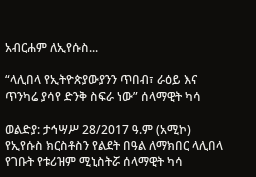አብርሐም ለኢየሱስ...

“ላሊበላ የኢትዮጵያውያንን ጥበብ፣ ራዕይ እና ጥንካሬ ያሳየ ድንቅ ስፍራ ነው” ሰላማዊት ካሳ

ወልድያ: ታኅሣሥ 28/2017 ዓ.ም (አሚኮ) የኢየሱስ ክርስቶስን የልደት በዓል ለማክበር ላሊበላ የገቡት የቱሪዝም ሚኒስትሯ ሰላማዊት ካሳ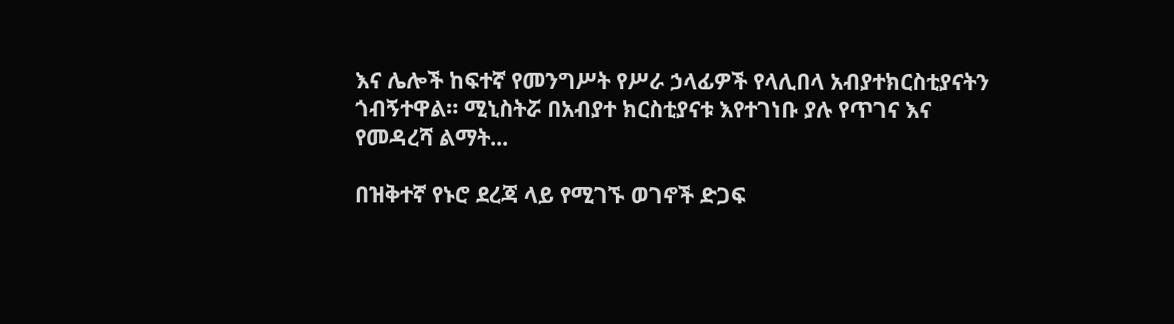እና ሌሎች ከፍተኛ የመንግሥት የሥራ ኃላፊዎች የላሊበላ አብያተክርስቲያናትን ጎብኝተዋል። ሚኒስትሯ በአብያተ ክርስቲያናቱ እየተገነቡ ያሉ የጥገና እና የመዳረሻ ልማት...

በዝቅተኛ የኑሮ ደረጃ ላይ የሚገኙ ወገኖች ድጋፍ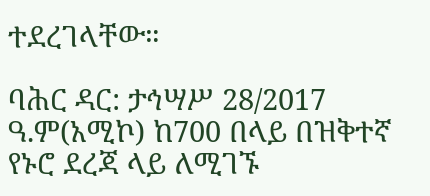ተደረገላቸው።

ባሕር ዳር: ታኅሣሥ 28/2017 ዓ.ም(አሚኮ) ከ700 በላይ በዝቅተኛ የኑሮ ደረጃ ላይ ለሚገኙ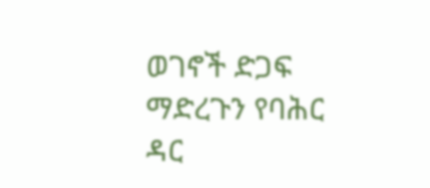ወገኖች ድጋፍ ማድረጉን የባሕር ዳር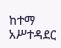ከተማ አሥተዳደር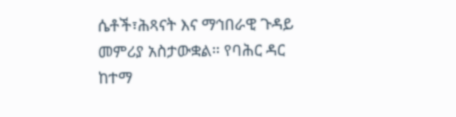ሴቶች፣ሕጻናት እና ማኅበራዊ ጉዳይ መምሪያ አስታውቋል። የባሕር ዳር ከተማ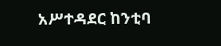አሥተዳደር ከንቲባ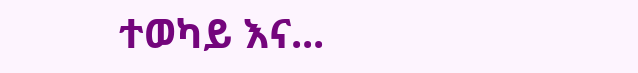ተወካይ እና...